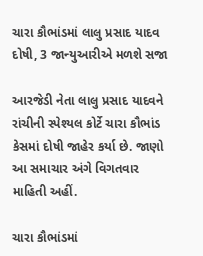ચારા કૌભાંડમાં લાલુ પ્રસાદ યાદવ દોષી, 3 જાન્યુઆરીએ મળશે સજા

આરજેડી નેતા લાલુ પ્રસાદ યાદવને રાંચીની સ્પેશ્યલ કોર્ટે ચારા કૌભાંડ કેસમાં દોષી જાહેર કર્યા છે. જાણો આ સમાચાર અંગે વિગતવાર માહિતી અહીં.

ચારા કૌભાંડમાં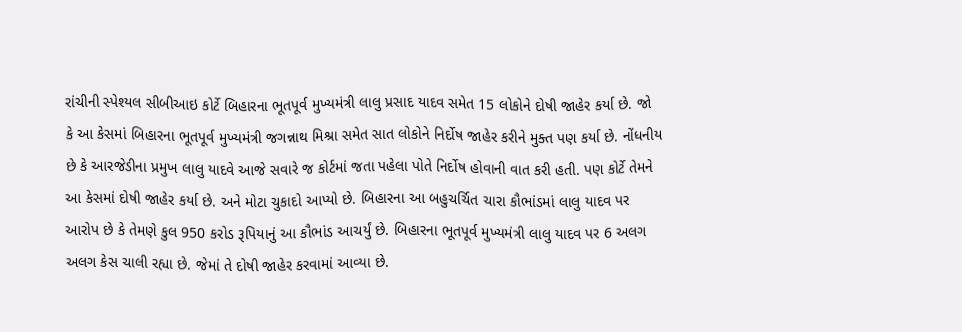રાંચીની સ્પેશ્યલ સીબીઆઇ કોર્ટે બિહારના ભૂતપૂર્વ મુખ્યમંત્રી લાલુ પ્રસાદ યાદવ સમેત 15 લોકોને દોષી જાહેર કર્યા છે. જો કે આ કેસમાં બિહારના ભૂતપૂર્વ મુખ્યમંત્રી જગન્નાથ મિશ્રા સમેત સાત લોકોને નિર્દોષ જાહેર કરીને મુક્ત પણ કર્યા છે. નોંધનીય છે કે આરજેડીના પ્રમુખ લાલુ યાદવે આજે સવારે જ કોર્ટમાં જતા પહેલા પોતે નિર્દોષ હોવાની વાત કરી હતી. પણ કોર્ટે તેમને આ કેસમાં દોષી જાહેર કર્યા છે. અને મોટા ચુકાદો આપ્યો છે. બિહારના આ બહુચર્ચિત ચારા કૌભાંડમાં લાલુ યાદવ પર આરોપ છે કે તેમણે કુલ 950 કરોડ રૂપિયાનું આ કૌભાંડ આચર્યું છે. બિહારના ભૂતપૂર્વ મુખ્યમંત્રી લાલુ યાદવ પર 6 અલગ અલગ કેસ ચાલી રહ્યા છે. જેમાં તે દોષી જાહેર કરવામાં આવ્યા છે.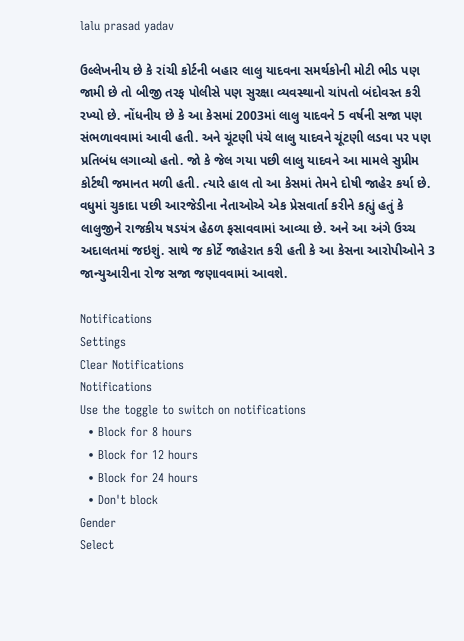lalu prasad yadav

ઉલ્લેખનીય છે કે રાંચી કોર્ટની બહાર લાલુ યાદવના સમર્થકોની મોટી ભીડ પણ જામી છે તો બીજી તરફ પોલીસે પણ સુરક્ષા વ્યવસ્થાનો ચાંપતો બંદોવસ્ત કરી રખ્યો છે. નોંધનીય છે કે આ કેસમાં 2003માં લાલુ યાદવને 5 વર્ષની સજા પણ સંભળાવવામાં આવી હતી. અને ચૂંટણી પંચે લાલુ યાદવને ચૂંટણી લડવા પર પણ પ્રતિબંધ લગાવ્યો હતો. જો કે જેલ ગયા પછી લાલુ યાદવને આ મામલે સુપ્રીમ કોર્ટથી જમાનત મળી હતી. ત્યારે હાલ તો આ કેસમાં તેમને દોષી જાહેર કર્યા છે. વધુમાં ચુકાદા પછી આરજેડીના નેતાઓએ એક પ્રેસવાર્તા કરીને કહ્યું હતું કે લાલુજીને રાજકીય ષડયંત્ર હેઠળ ફસાવવામાં આવ્યા છે. અને આ અંગે ઉચ્ચ અદાલતમાં જઇશું. સાથે જ કોર્ટે જાહેરાત કરી હતી કે આ કેસના આરોપીઓને 3 જાન્યુઆરીના રોજ સજા જણાવવામાં આવશે.

Notifications
Settings
Clear Notifications
Notifications
Use the toggle to switch on notifications
  • Block for 8 hours
  • Block for 12 hours
  • Block for 24 hours
  • Don't block
Gender
Select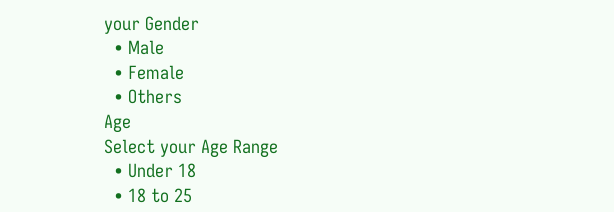your Gender
  • Male
  • Female
  • Others
Age
Select your Age Range
  • Under 18
  • 18 to 25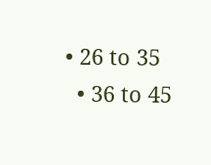• 26 to 35
  • 36 to 45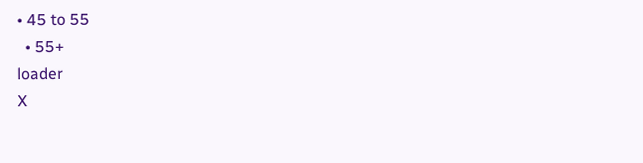• 45 to 55
  • 55+
loader
X